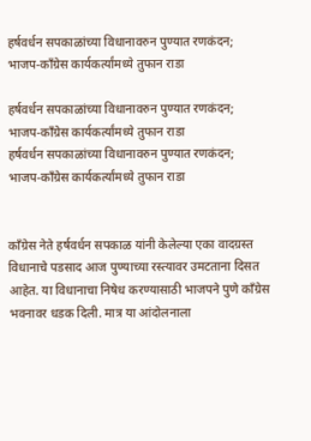हर्षवर्धन सपकाळांच्या विधानावरुन पुण्यात रणकंदन; भाजप-काँग्रेस कार्यकर्त्यांमध्ये तुफान राडा

हर्षवर्धन सपकाळांच्या विधानावरुन पुण्यात रणकंदन; भाजप-काँग्रेस कार्यकर्त्यांमध्ये तुफान राडा
हर्षवर्धन सपकाळांच्या विधानावरुन पुण्यात रणकंदन; भाजप-काँग्रेस कार्यकर्त्यांमध्ये तुफान राडा


काँग्रेस नेते हर्षवर्धन सपकाळ यांनी केलेल्या एका वादग्रस्त विधानाचे पडसाद आज पुण्याच्या रस्त्यावर उमटताना दिसत आहेत. या विधानाचा निषेध करण्यासाठी भाजपने पुणे काँग्रेस भवनावर धडक दिली. मात्र या आंदोलनाला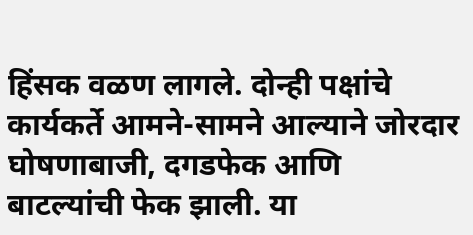हिंसक वळण लागले. दोन्ही पक्षांचे कार्यकर्ते आमने-सामने आल्याने जोरदार घोषणाबाजी, दगडफेक आणि बाटल्यांची फेक झाली. या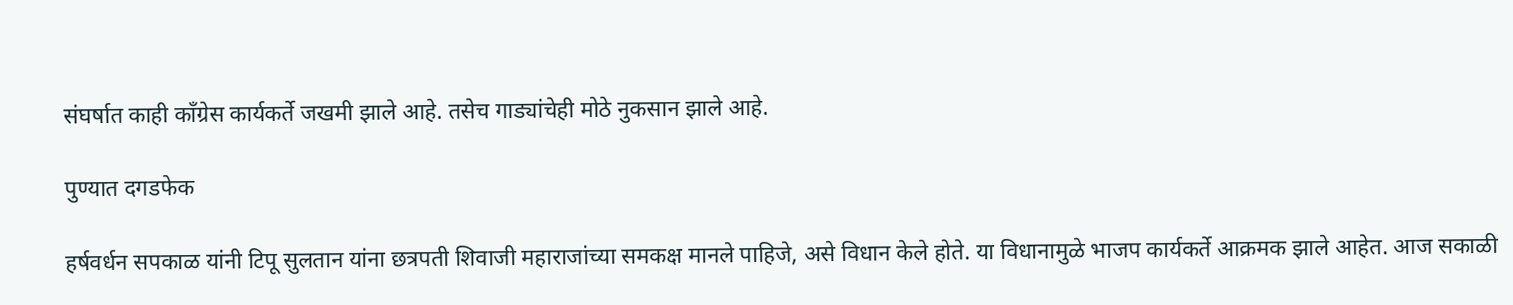संघर्षात काही काँग्रेस कार्यकर्ते जखमी झाले आहे. तसेच गाड्यांचेही मोठे नुकसान झाले आहे.

पुण्यात दगडफेक

हर्षवर्धन सपकाळ यांनी टिपू सुलतान यांना छत्रपती शिवाजी महाराजांच्या समकक्ष मानले पाहिजे, असे विधान केले होते. या विधानामुळे भाजप कार्यकर्ते आक्रमक झाले आहेत. आज सकाळी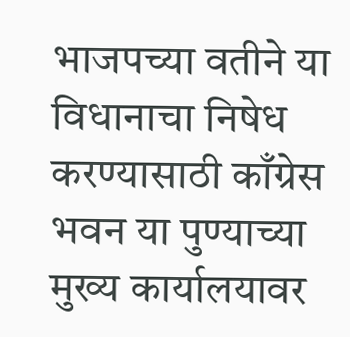भाजपच्या वतीने या विधानाचा निषेध करण्यासाठी काँग्रेस भवन या पुण्याच्या मुख्य कार्यालयावर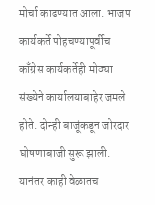मोर्चा काढण्यात आला. भाजप कार्यकर्ते पोहचण्यापूर्वीच काँग्रेस कार्यकर्तेही मोठ्या संख्येने कार्यालयाबाहेर जमले होते. दोन्ही बाजूंकडून जोरदार घोषणाबाजी सुरू झाली. यानंतर काही वेळातच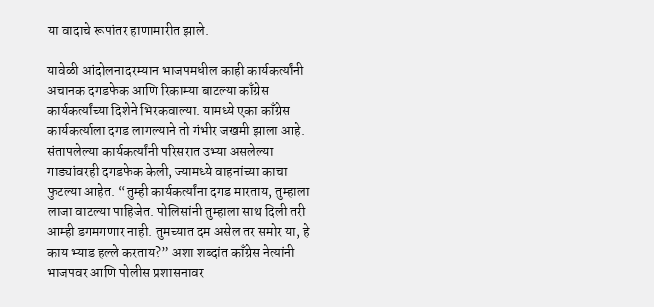या वादाचे रूपांतर हाणामारीत झाले.

यावेळी आंदोलनादरम्यान भाजपमधील काही कार्यकर्त्यांनी अचानक दगडफेक आणि रिकाम्या बाटल्या काँग्रेस कार्यकर्त्यांच्या दिशेने भिरकवाल्या. यामध्ये एका काँग्रेस कार्यकर्त्याला दगड लागल्याने तो गंभीर जखमी झाला आहे. संतापलेल्या कार्यकर्त्यांनी परिसरात उभ्या असलेल्या गाड्यांवरही दगडफेक केली, ज्यामध्ये वाहनांच्या काचा फुटल्या आहेत. “तुम्ही कार्यकर्त्यांना दगड मारताय, तुम्हाला लाजा वाटल्या पाहिजेत. पोलिसांनी तुम्हाला साथ दिली तरी आम्ही डगमगणार नाही. तुमच्यात दम असेल तर समोर या, हे काय भ्याड हल्ले करताय?” अशा शब्दांत काँग्रेस नेत्यांनी भाजपवर आणि पोलीस प्रशासनावर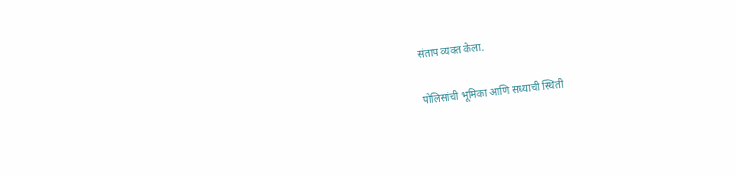संताप व्यक्त केला.

पोलिसांची भूमिका आणि सध्याची स्थिती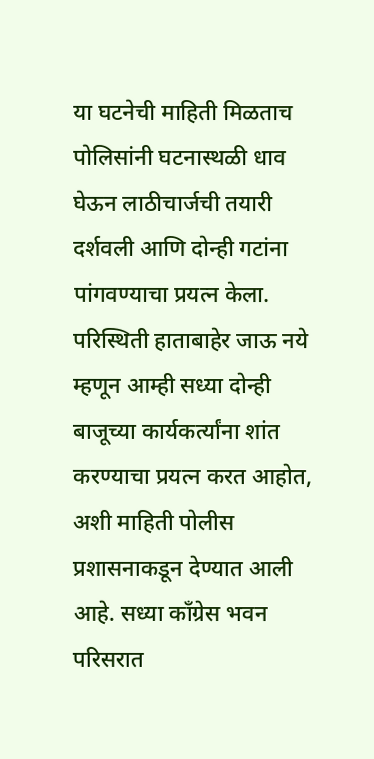या घटनेची माहिती मिळताच पोलिसांनी घटनास्थळी धाव घेऊन लाठीचार्जची तयारी दर्शवली आणि दोन्ही गटांना पांगवण्याचा प्रयत्न केला. परिस्थिती हाताबाहेर जाऊ नये म्हणून आम्ही सध्या दोन्ही बाजूच्या कार्यकर्त्यांना शांत करण्याचा प्रयत्न करत आहोत, अशी माहिती पोलीस प्रशासनाकडून देण्यात आली आहे. सध्या काँग्रेस भवन परिसरात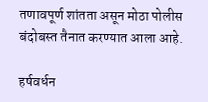तणावपूर्ण शांतता असून मोठा पोलीस बंदोबस्त तैनात करण्यात आला आहे.

हर्षवर्धन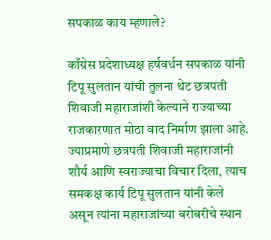सपकाळ काय म्हणाले?

काँग्रेस प्रदेशाध्यक्ष हर्षवर्धन सपकाळ यांनी टिपू सुलतान यांची तुलना थेट छत्रपती शिवाजी महाराजांशी केल्याने राज्याच्या राजकारणात मोठा वाद निर्माण झाला आहे. ज्याप्रमाणे छत्रपती शिवाजी महाराजांनी शौर्य आणि स्वराज्याचा विचार दिला, त्याच समकक्ष कार्य टिपू सुलतान यांनी केले असून त्यांना महाराजांच्या बरोबरीचे स्थान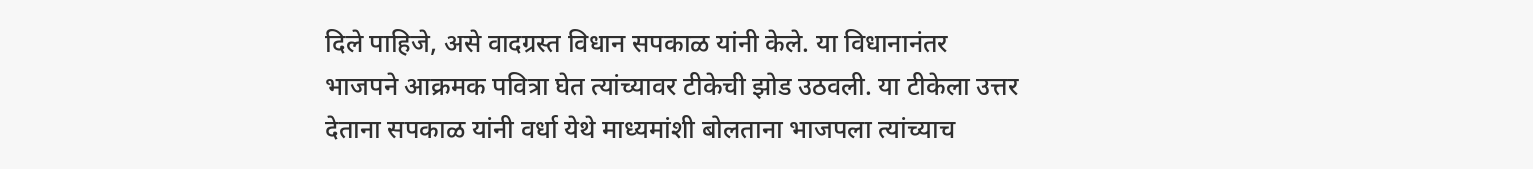दिले पाहिजे, असे वादग्रस्त विधान सपकाळ यांनी केले. या विधानानंतर भाजपने आक्रमक पवित्रा घेत त्यांच्यावर टीकेची झोड उठवली. या टीकेला उत्तर देताना सपकाळ यांनी वर्धा येथे माध्यमांशी बोलताना भाजपला त्यांच्याच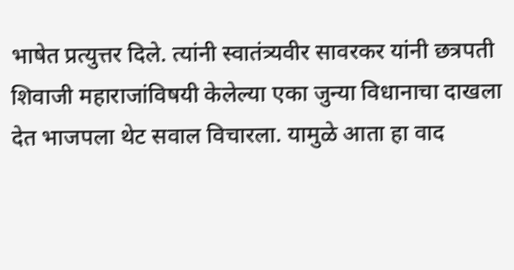भाषेत प्रत्युत्तर दिले. त्यांनी स्वातंत्र्यवीर सावरकर यांनी छत्रपती शिवाजी महाराजांविषयी केलेल्या एका जुन्या विधानाचा दाखला देत भाजपला थेट सवाल विचारला. यामुळे आता हा वाद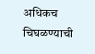अधिकच चिघळण्याची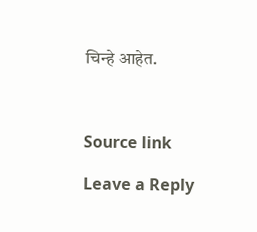चिन्हे आहेत.



Source link

Leave a Reply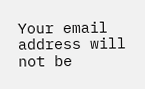Your email address will not be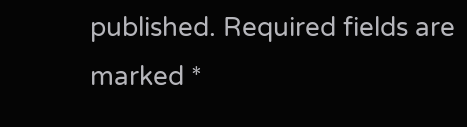published. Required fields are marked *